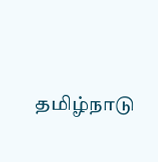தமிழ்நாடு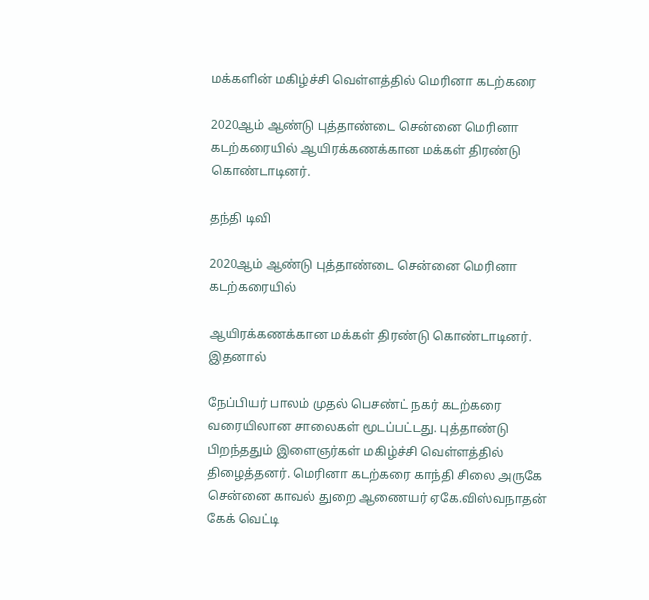மக்களின் மகிழ்ச்சி வெள்ளத்தில் மெரினா கடற்கரை

2020ஆம் ஆண்டு புத்தாண்டை சென்னை மெரினா கடற்கரையில் ஆயிரக்கணக்கான மக்கள் திரண்டு கொண்டாடினர்.

தந்தி டிவி

2020ஆம் ஆண்டு புத்தாண்டை சென்னை மெரினா கடற்கரையில்

ஆயிரக்கணக்கான மக்கள் திரண்டு கொண்டாடினர். இதனால்

நேப்பியர் பாலம் முதல் பெசண்ட் நகர் கடற்கரை வரையிலான சாலைகள் மூடப்பட்டது. புத்தாண்டு பிறந்ததும் இளைஞர்கள் மகிழ்ச்சி வெள்ளத்தில் திழைத்தனர். மெரினா கடற்கரை காந்தி சிலை அருகே சென்னை காவல் துறை ஆணையர் ஏகே.விஸ்வநாதன் கேக் வெட்டி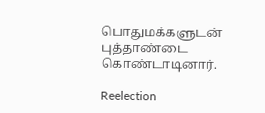பொதுமக்களுடன் புத்தாண்டை கொண்டாடினார்.

Reelection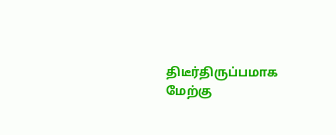திடீர்திருப்பமாக மேற்கு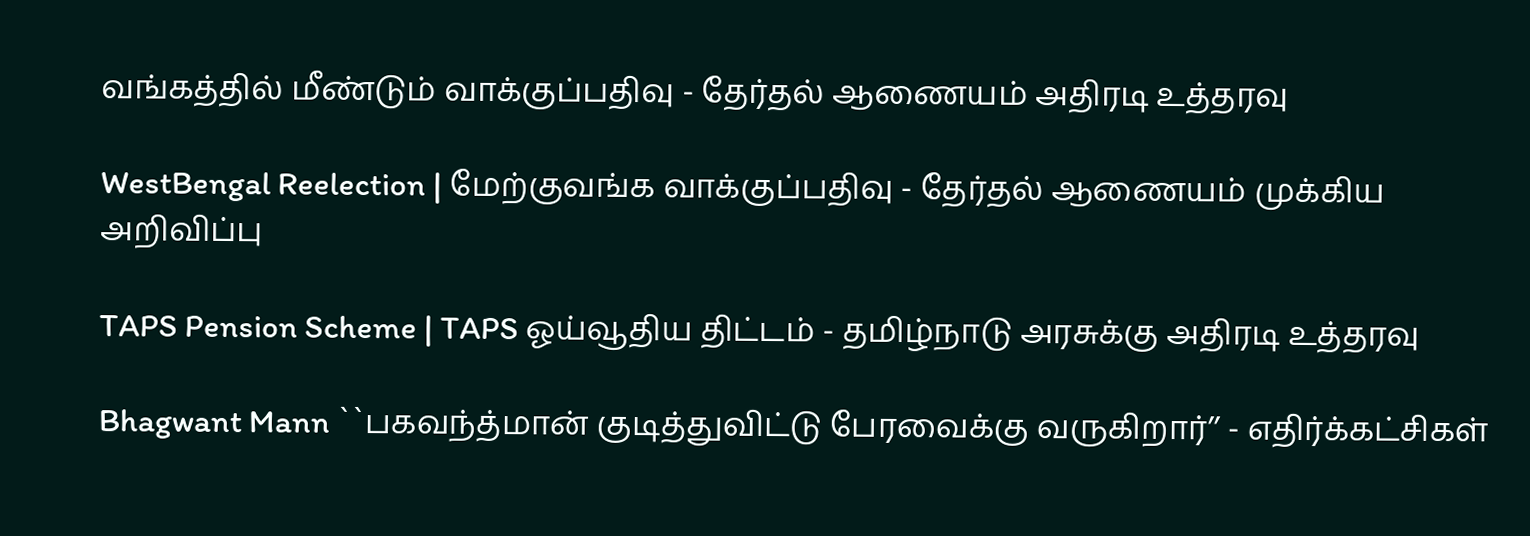வங்கத்தில் மீண்டும் வாக்குப்பதிவு - தேர்தல் ஆணையம் அதிரடி உத்தரவு

WestBengal Reelection | மேற்குவங்க வாக்குப்பதிவு - தேர்தல் ஆணையம் முக்கிய அறிவிப்பு

TAPS Pension Scheme | TAPS ஓய்வூதிய திட்டம் - தமிழ்நாடு அரசுக்கு அதிரடி உத்தரவு

Bhagwant Mann ``பகவந்த்மான் குடித்துவிட்டு பேரவைக்கு வருகிறார்’’ - எதிர்க்கட்சிகள்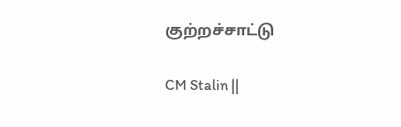குற்றச்சாட்டு

CM Stalin ||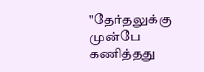"தேர்தலுக்கு முன்பே கணித்தது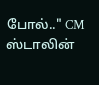போல்.." CM ஸ்டாலின்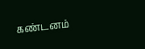கண்டனம்